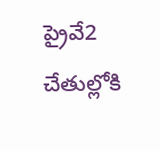ప్రైవే2 చేతుల్లోకి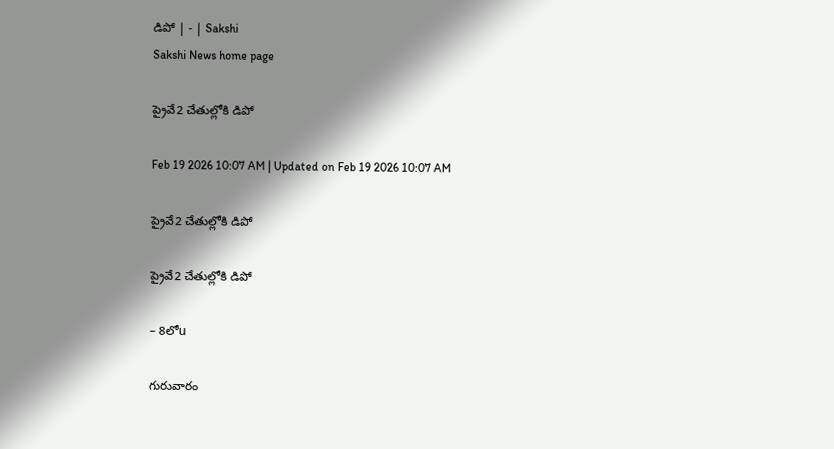డిపో | - | Sakshi
Sakshi News home page

ప్రైవే2 చేతుల్లోకి డిపో

Feb 19 2026 10:07 AM | Updated on Feb 19 2026 10:07 AM

ప్రైవే2 చేతుల్లోకి డిపో

ప్రైవే2 చేతుల్లోకి డిపో

– 8లోu

గురువారం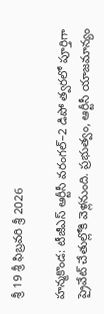శ్రీ 19 శ్రీ ఫిబ్రవరి శ్రీ 2026

హన్మకొండ: టీజీఎస్‌ ఆర్టీసీ వరంగల్‌–2 డిపో త్వరలో పూర్తిగా ప్రైవేట్‌ చేతుల్లోకి వెళ్లనుంది. ప్రభుత్వం, ఆర్టీసీ యాజమాన్యం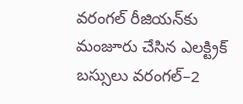వరంగల్‌ రీజియన్‌కు మంజూరు చేసిన ఎలక్ట్రిక్‌ బస్సులు వరంగల్‌–2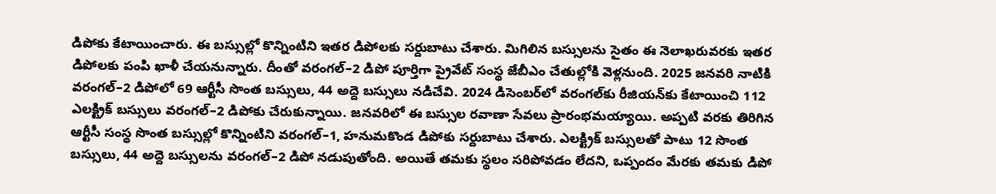డిపోకు కేటాయించారు. ఈ బస్సుల్లో కొన్నింటిని ఇతర డిపోలకు సర్దుబాటు చేశారు. మిగిలిన బస్సులను సైతం ఈ నెలాఖరువరకు ఇతర డిపోలకు పంపి ఖాళీ చేయనున్నారు. దీంతో వరంగల్‌–2 డిపో పూర్తిగా ప్రైవేట్‌ సంస్థ జేబీఎం చేతుల్లోకి వెళ్లనుంది. 2025 జనవరి నాటికి వరంగల్‌–2 డిపోలో 69 ఆర్టీసీ సొంత బస్సులు, 44 అద్దె బస్సులు నడిచేవి. 2024 డిసెంబర్‌లో వరంగల్‌కు రీజియన్‌కు కేటాయించి 112 ఎలక్ట్రిక్‌ బస్సులు వరంగల్‌–2 డిపోకు చేరుకున్నాయి. జనవరిలో ఈ బస్సుల రవాణా సేవలు ప్రారంభమయ్యాయి. అప్పటి వరకు తిరిగిన ఆర్టీసీ సంస్థ సొంత బస్సుల్లో కొన్నింటిని వరంగల్‌–1, హనుమకొండ డిపోకు సర్దుబాటు చేశారు. ఎలక్ట్రిక్‌ బస్సులతో పాటు 12 సొంత బస్సులు, 44 అద్దె బస్సులను వరంగల్‌–2 డిపో నడుపుతోంది. అయితే తమకు స్థలం సరిపోవడం లేదని, ఒప్పందం మేరకు తమకు డిపో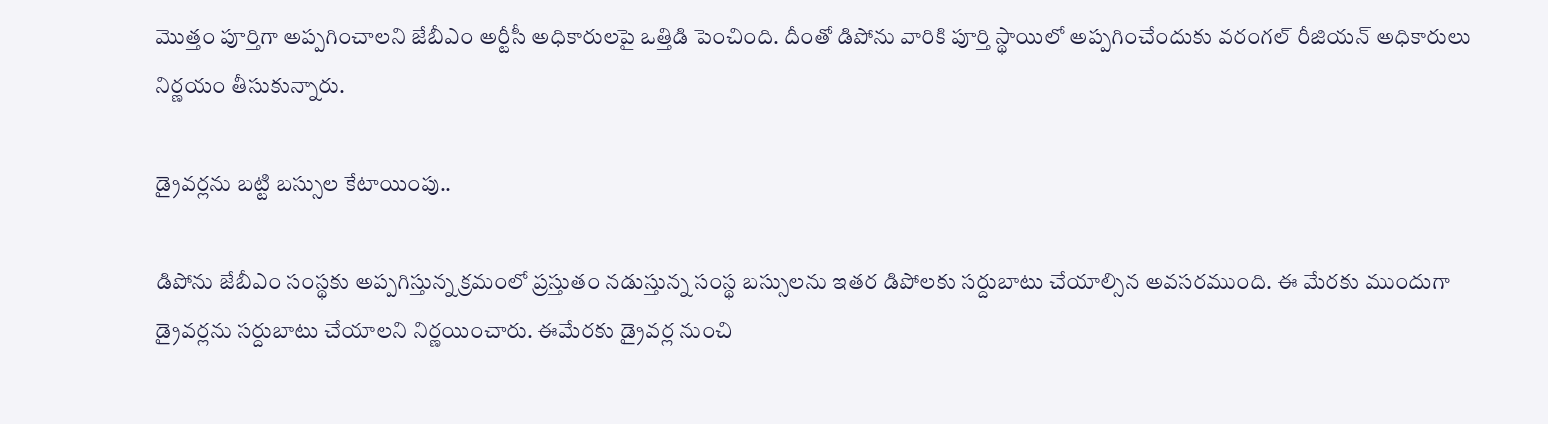మొత్తం పూర్తిగా అప్పగించాలని జేబీఎం అర్టీసీ అధికారులపై ఒత్తిడి పెంచింది. దీంతో డిపోను వారికి పూర్తి స్థాయిలో అప్పగించేందుకు వరంగల్‌ రీజియన్‌ అధికారులు నిర్ణయం తీసుకున్నారు.

డ్రైవర్లను బట్టి బస్సుల కేటాయింపు..

డిపోను జేబీఎం సంస్థకు అప్పగిస్తున్న క్రమంలో ప్రస్తుతం నడుస్తున్న సంస్థ బస్సులను ఇతర డిపోలకు సర్దుబాటు చేయాల్సిన అవసరముంది. ఈ మేరకు ముందుగా డ్రైవర్లను సర్దుబాటు చేయాలని నిర్ణయించారు. ఈమేరకు డ్రైవర్ల నుంచి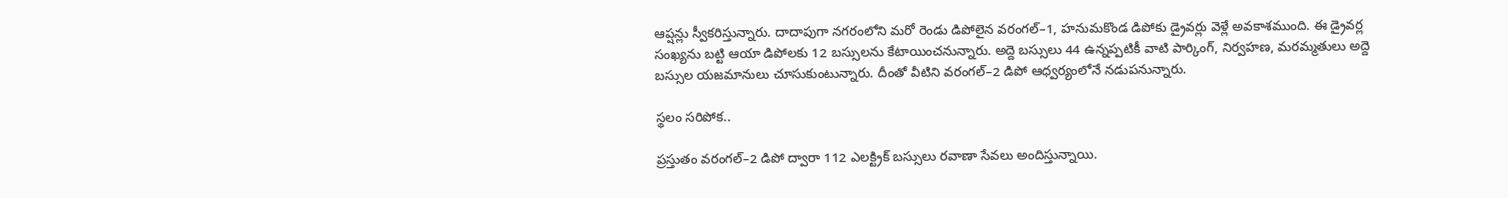ఆప్షన్లు స్వీకరిస్తున్నారు. దాదాపుగా నగరంలోని మరో రెండు డిపోలైన వరంగల్‌–1, హనుమకొండ డిపోకు డ్రైవర్లు వెళ్లే అవకాశముంది. ఈ డ్రైవర్ల సంఖ్యను బట్టి ఆయా డిపోలకు 12 బస్సులను కేటాయించనున్నారు. అద్దె బస్సులు 44 ఉన్నప్పటికీ వాటి పార్కింగ్‌, నిర్వహణ, మరమ్మతులు అద్దె బస్సుల యజమానులు చూసుకుంటున్నారు. దీంతో వీటిని వరంగల్‌–2 డిపో ఆధ్వర్యంలోనే నడుపనున్నారు.

స్థలం సరిపోక..

ప్రస్తుతం వరంగల్‌–2 డిపో ద్వారా 112 ఎలక్ట్రిక్‌ బస్సులు రవాణా సేవలు అందిస్తున్నాయి.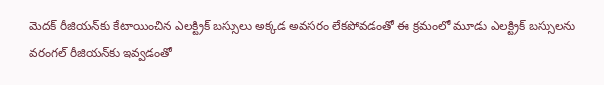మెదక్‌ రీజియన్‌కు కేటాయించిన ఎలక్ట్రిక్‌ బస్సులు అక్కడ అవసరం లేకపోవడంతో ఈ క్రమంలో మూడు ఎలక్ట్రిక్‌ బస్సులను వరంగల్‌ రీజియన్‌కు ఇవ్వడంతో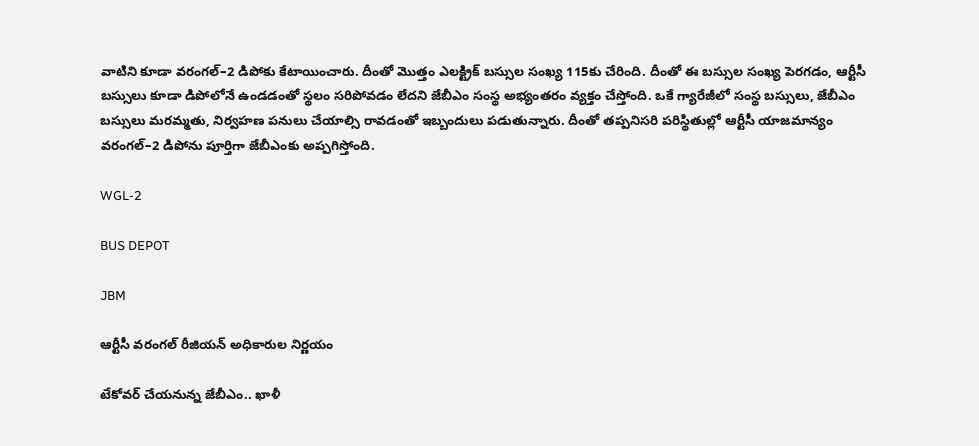వాటిని కూడా వరంగల్‌–2 డిపోకు కేటాయించారు. దీంతో మొత్తం ఎలక్ట్రిక్‌ బస్సుల సంఖ్య 115కు చేరింది. దీంతో ఈ బస్సుల సంఖ్య పెరగడం, ఆర్టీసీ బస్సులు కూడా డిపోలోనే ఉండడంతో స్థలం సరిపోవడం లేదని జేబీఎం సంస్థ అభ్యంతరం వ్యక్తం చేస్తోంది. ఒకే గ్యారేజీలో సంస్థ బస్సులు, జేబీఎం బస్సులు మరమ్మతు, నిర్వహణ పనులు చేయాల్సి రావడంతో ఇబ్బందులు పడుతున్నారు. దీంతో తప్పనిసరి పరిస్థితుల్లో ఆర్టీసీ యాజమాన్యం వరంగల్‌–2 డిపోను పూర్తిగా జేబీఎంకు అప్పగిస్తోంది.

WGL-2

BUS DEPOT

JBM

ఆర్టీసీ వరంగల్‌ రీజియన్‌ అధికారుల నిర్ణయం

టేకోవర్‌ చేయనున్న జేబీఎం.. ఖాళీ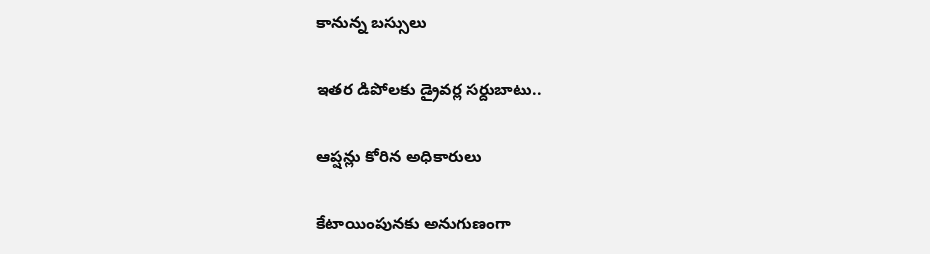కానున్న బస్సులు

ఇతర డిపోలకు డ్రైవర్ల సర్దుబాటు..

ఆప్షన్లు కోరిన అధికారులు

కేటాయింపునకు అనుగుణంగా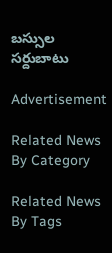బస్సుల సర్దుబాటు

Advertisement

Related News By Category

Related News By Tags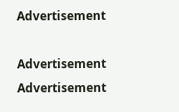Advertisement

Advertisement
Advertisement